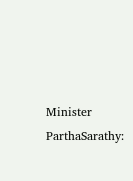Minister ParthaSarathy: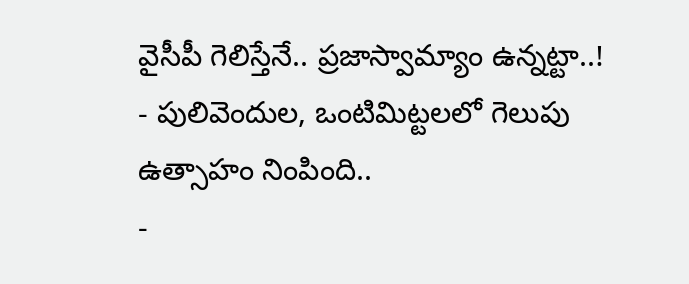వైసీపీ గెలిస్తేనే.. ప్రజాస్వామ్యాం ఉన్నట్టా..!
- పులివెందుల, ఒంటిమిట్టలలో గెలుపు ఉత్సాహం నింపింది..
-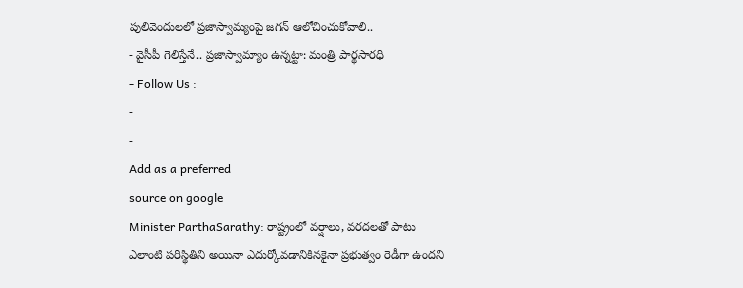పులివెందులలో ప్రజాస్వామ్యంపై జగన్ ఆలోచించుకోవాలి..
- వైసీపీ గెలిస్తేనే.. ప్రజాస్వామ్యాం ఉన్నట్టా: మంత్రి పార్థసారధి
- Follow Us :
-
-
Add as a preferred
source on google
Minister ParthaSarathy: రాష్ట్రంలో వర్షాలు, వరదలతో పాటు ఎలాంటి పరిస్థితిని అయినా ఎదుర్కోవడానికినకైనా ప్రభుత్వం రెడీగా ఉందని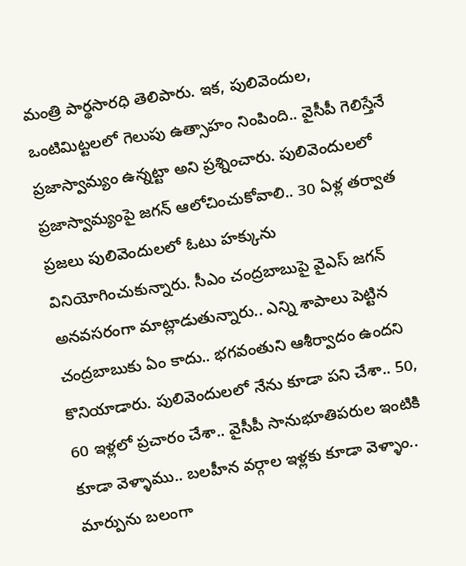మంత్రి పార్థసారధి తెలిపారు. ఇక, పులివెందుల, ఒంటిమిట్టలలో గెలుపు ఉత్సాహం నింపింది.. వైసీపీ గెలిస్తేనే ప్రజాస్వామ్యం ఉన్నట్టా అని ప్రశ్నించారు. పులివెందులలో ప్రజాస్వామ్యంపై జగన్ ఆలోచించుకోవాలి.. 30 ఏళ్ల తర్వాత ప్రజలు పులివెందులలో ఓటు హక్కును వినియోగించుకున్నారు. సీఎం చంద్రబాబుపై వైఎస్ జగన్ అనవసరంగా మాట్లాడుతున్నారు.. ఎన్ని శాపాలు పెట్టిన చంద్రబాబుకు ఏం కాదు.. భగవంతుని ఆశీర్వాదం ఉందని కొనియాడారు. పులివెందులలో నేను కూడా పని చేశా.. 50, 60 ఇళ్లలో ప్రచారం చేశా.. వైసీపీ సానుభూతిపరుల ఇంటికి కూడా వెళ్ళాము.. బలహీన వర్గాల ఇళ్లకు కూడా వెళ్ళాం.. మార్పును బలంగా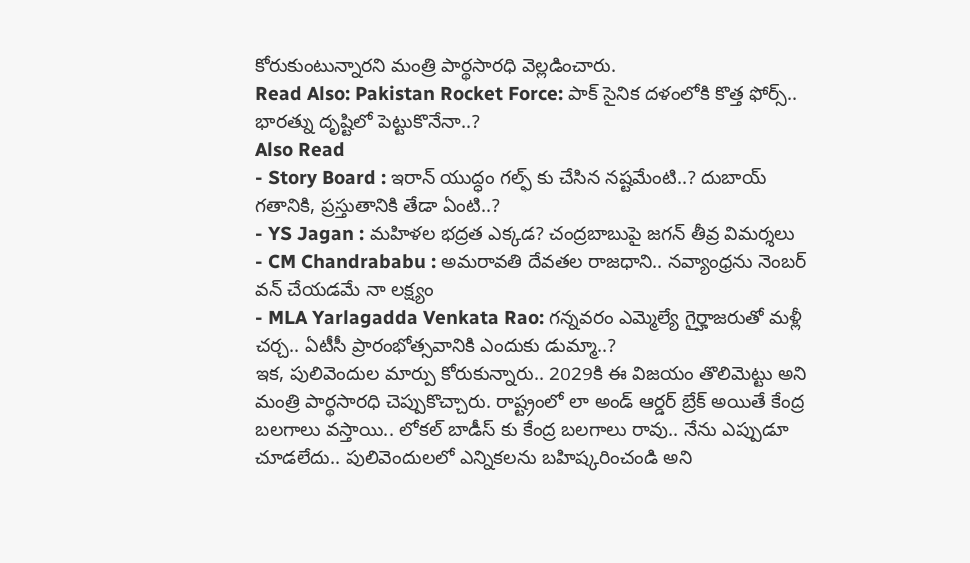కోరుకుంటున్నారని మంత్రి పార్థసారధి వెల్లడించారు.
Read Also: Pakistan Rocket Force: పాక్ సైనిక దళంలోకి కొత్త ఫోర్స్.. భారత్ను దృష్టిలో పెట్టుకొనేనా..?
Also Read
- Story Board : ఇరాన్ యుద్ధం గల్ఫ్ కు చేసిన నష్టమేంటి..? దుబాయ్ గతానికి, ప్రస్తుతానికి తేడా ఏంటి..?
- YS Jagan : మహిళల భద్రత ఎక్కడ? చంద్రబాబుపై జగన్ తీవ్ర విమర్శలు
- CM Chandrababu : అమరావతి దేవతల రాజధాని.. నవ్యాంధ్రను నెంబర్ వన్ చేయడమే నా లక్ష్యం
- MLA Yarlagadda Venkata Rao: గన్నవరం ఎమ్మెల్యే గైర్హాజరుతో మళ్లీ చర్చ.. ఏటీసీ ప్రారంభోత్సవానికి ఎందుకు డుమ్మా..?
ఇక, పులివెందుల మార్పు కోరుకున్నారు.. 2029కి ఈ విజయం తొలిమెట్టు అని మంత్రి పార్థసారధి చెప్పుకొచ్చారు. రాష్ట్రంలో లా అండ్ ఆర్డర్ బ్రేక్ అయితే కేంద్ర బలగాలు వస్తాయి.. లోకల్ బాడీస్ కు కేంద్ర బలగాలు రావు.. నేను ఎప్పుడూ చూడలేదు.. పులివెందులలో ఎన్నికలను బహిష్కరించండి అని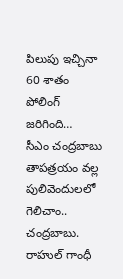పిలుపు ఇచ్చినా 60 శాతం పోలింగ్ జరిగింది…
సీఎం చంద్రబాబు తాపత్రయం వల్ల పులివెందులలో గెలిచాం.. చంద్రబాబు. రాహుల్ గాంధీ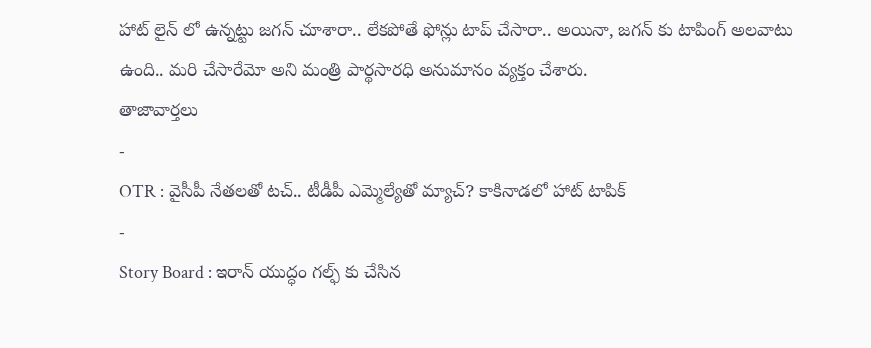హాట్ లైన్ లో ఉన్నట్టు జగన్ చూశారా.. లేకపోతే ఫోన్లు టాప్ చేసారా.. అయినా, జగన్ కు టాపింగ్ అలవాటు ఉంది.. మరి చేసారేమో అని మంత్రి పార్థసారధి అనుమానం వ్యక్తం చేశారు.
తాజావార్తలు
-
OTR : వైసీపీ నేతలతో టచ్.. టీడీపీ ఎమ్మెల్యేతో మ్యాచ్? కాకినాడలో హాట్ టాపిక్
-
Story Board : ఇరాన్ యుద్ధం గల్ఫ్ కు చేసిన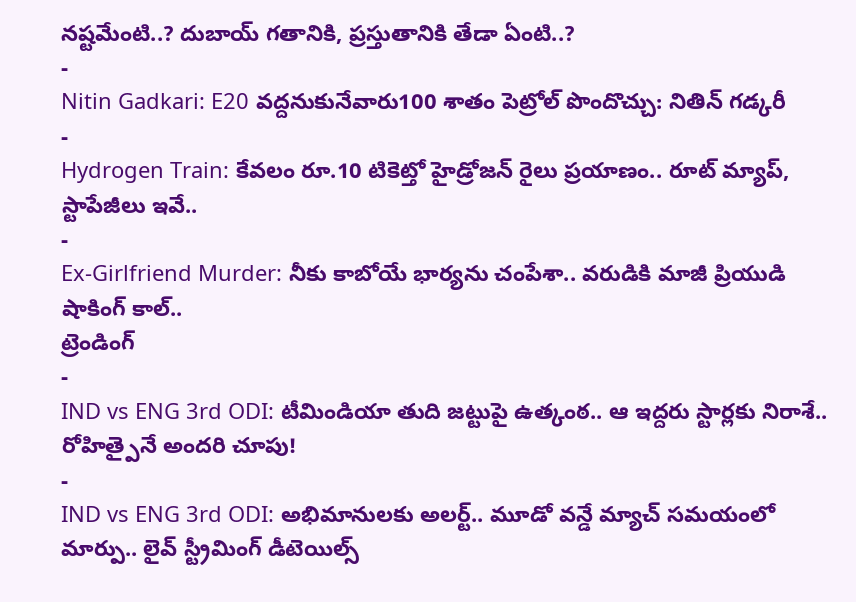నష్టమేంటి..? దుబాయ్ గతానికి, ప్రస్తుతానికి తేడా ఏంటి..?
-
Nitin Gadkari: E20 వద్దనుకునేవారు100 శాతం పెట్రోల్ పొందొచ్చు: నితిన్ గడ్కరీ
-
Hydrogen Train: కేవలం రూ.10 టికెట్తో హైడ్రోజన్ రైలు ప్రయాణం.. రూట్ మ్యాప్, స్టాపేజీలు ఇవే..
-
Ex-Girlfriend Murder: నీకు కాబోయే భార్యను చంపేశా.. వరుడికి మాజీ ప్రియుడి షాకింగ్ కాల్..
ట్రెండింగ్
-
IND vs ENG 3rd ODI: టీమిండియా తుది జట్టుపై ఉత్కంఠ.. ఆ ఇద్దరు స్టార్లకు నిరాశే.. రోహిత్పైనే అందరి చూపు!
-
IND vs ENG 3rd ODI: అభిమానులకు అలర్ట్.. మూడో వన్డే మ్యాచ్ సమయంలో మార్పు.. లైవ్ స్ట్రీమింగ్ డీటెయిల్స్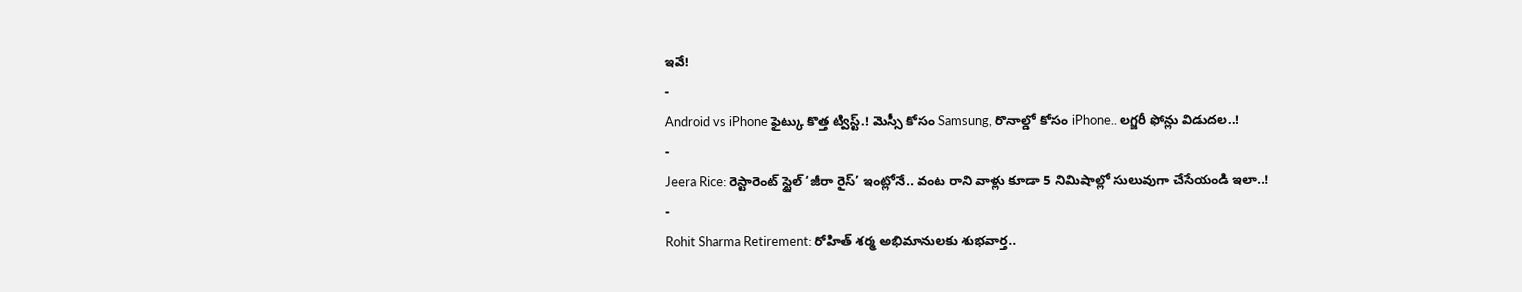ఇవే!
-
Android vs iPhone ఫైట్కు కొత్త ట్విస్ట్.! మెస్సీ కోసం Samsung, రొనాల్డో కోసం iPhone.. లగ్జరీ ఫోన్లు విడుదల..!
-
Jeera Rice: రెస్టారెంట్ స్టైల్ ‘జీరా రైస్’ ఇంట్లోనే.. వంట రాని వాళ్లు కూడా 5 నిమిషాల్లో సులువుగా చేసేయండి ఇలా..!
-
Rohit Sharma Retirement: రోహిత్ శర్మ అభిమానులకు శుభవార్త..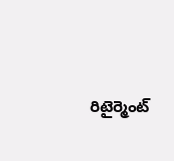రిటైర్మెంట్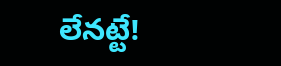లేనట్టే!